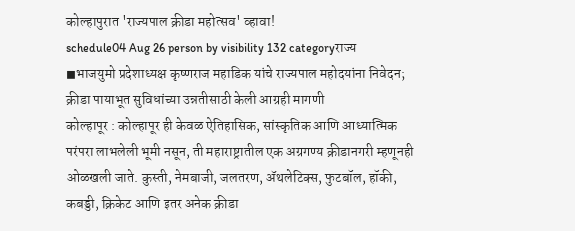कोल्हापुरात 'राज्यपाल क्रीडा महोत्सव' व्हावा!
schedule04 Aug 26 person by visibility 132 categoryराज्य
◼भाजयुमो प्रदेशाध्यक्ष कृष्णराज महाडिक यांचे राज्यपाल महोदयांना निवेदन; क्रीडा पायाभूत सुविधांच्या उन्नतीसाठी केली आग्रही मागणी
कोल्हापूर : कोल्हापूर ही केवळ ऐतिहासिक, सांस्कृतिक आणि आध्यात्मिक परंपरा लाभलेली भूमी नसून, ती महाराष्ट्रातील एक अग्रगण्य क्रीडानगरी म्हणूनही ओळखली जाते. कुस्ती, नेमबाजी, जलतरण, ॲथलेटिक्स, फुटबॉल, हॉकी, कबड्डी, क्रिकेट आणि इतर अनेक क्रीडा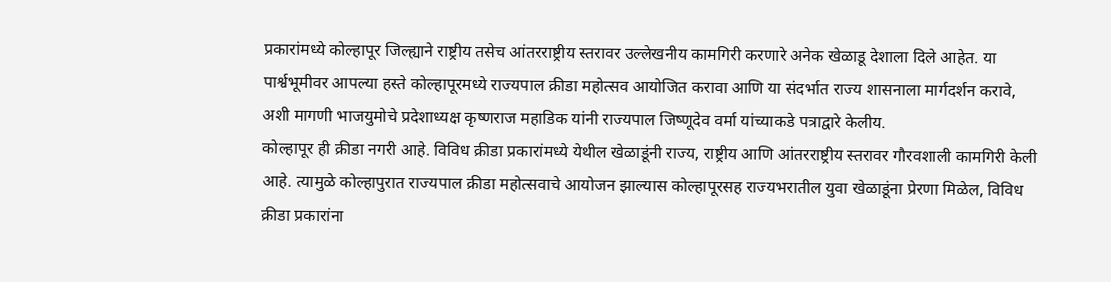प्रकारांमध्ये कोल्हापूर जिल्ह्याने राष्ट्रीय तसेच आंतरराष्ट्रीय स्तरावर उल्लेखनीय कामगिरी करणारे अनेक खेळाडू देशाला दिले आहेत. या पार्श्वभूमीवर आपल्या हस्ते कोल्हापूरमध्ये राज्यपाल क्रीडा महोत्सव आयोजित करावा आणि या संदर्भात राज्य शासनाला मार्गदर्शन करावे, अशी मागणी भाजयुमोचे प्रदेशाध्यक्ष कृष्णराज महाडिक यांनी राज्यपाल जिष्णूदेव वर्मा यांच्याकडे पत्राद्वारे केलीय.
कोल्हापूर ही क्रीडा नगरी आहे. विविध क्रीडा प्रकारांमध्ये येथील खेळाडूंनी राज्य, राष्ट्रीय आणि आंतरराष्ट्रीय स्तरावर गौरवशाली कामगिरी केली आहे. त्यामुळे कोल्हापुरात राज्यपाल क्रीडा महोत्सवाचे आयोजन झाल्यास कोल्हापूरसह राज्यभरातील युवा खेळाडूंना प्रेरणा मिळेल, विविध क्रीडा प्रकारांना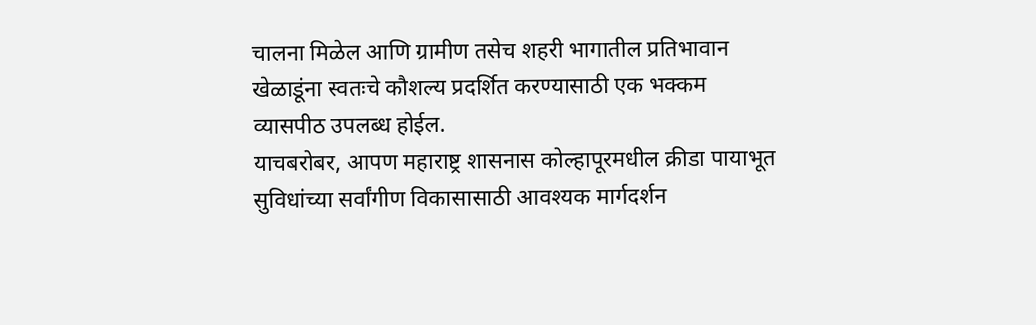चालना मिळेल आणि ग्रामीण तसेच शहरी भागातील प्रतिभावान खेळाडूंना स्वतःचे कौशल्य प्रदर्शित करण्यासाठी एक भक्कम व्यासपीठ उपलब्ध होईल.
याचबरोबर, आपण महाराष्ट्र शासनास कोल्हापूरमधील क्रीडा पायाभूत सुविधांच्या सर्वांगीण विकासासाठी आवश्यक मार्गदर्शन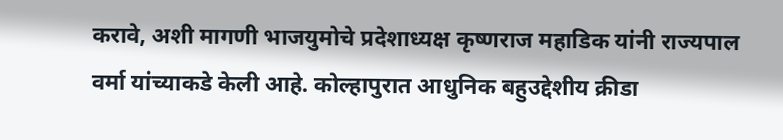करावे, अशी मागणी भाजयुमोचे प्रदेशाध्यक्ष कृष्णराज महाडिक यांनी राज्यपाल वर्मा यांच्याकडे केली आहे. कोल्हापुरात आधुनिक बहुउद्देशीय क्रीडा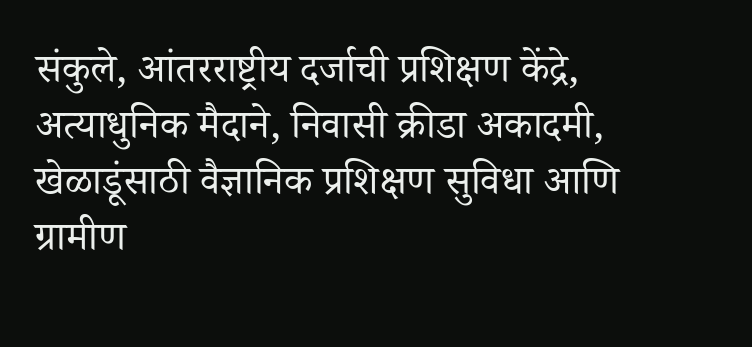संकुले, आंतरराष्ट्रीय दर्जाची प्रशिक्षण केंद्रे, अत्याधुनिक मैदाने, निवासी क्रीडा अकादमी, खेळाडूंसाठी वैज्ञानिक प्रशिक्षण सुविधा आणि ग्रामीण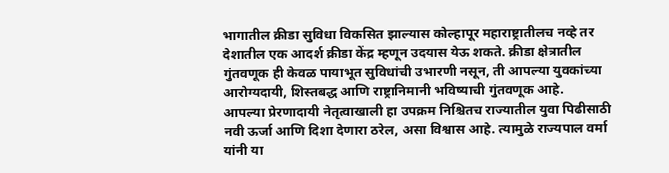भागातील क्रीडा सुविधा विकसित झाल्यास कोल्हापूर महाराष्ट्रातीलच नव्हे तर देशातील एक आदर्श क्रीडा केंद्र म्हणून उदयास येऊ शकते. क्रीडा क्षेत्रातील गुंतवणूक ही केवळ पायाभूत सुविधांची उभारणी नसून, ती आपल्या युवकांच्या आरोग्यदायी, शिस्तबद्ध आणि राष्ट्रानिमानी भविष्याची गुंतवणूक आहे.
आपल्या प्रेरणादायी नेतृत्वाखाली हा उपक्रम निश्चितच राज्यातील युवा पिढीसाठी नवी ऊर्जा आणि दिशा देणारा ठरेल, असा विश्वास आहे. त्यामुळे राज्यपाल वर्मा यांनी या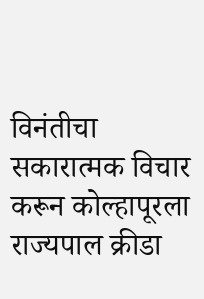विनंतीचा सकारात्मक विचार करून कोल्हापूरला राज्यपाल क्रीडा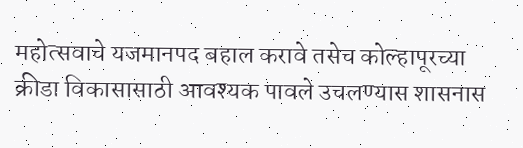महोत्सवाचे यजमानपद बहाल करावे तसेच कोल्हापूरच्या क्रीडा विकासासाठी आवश्यक पावले उचलण्यास शासनास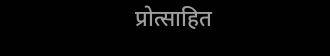प्रोत्साहित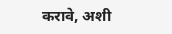करावे, अशी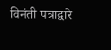विनंती पत्राद्वारे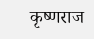कृष्णराज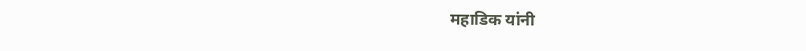महाडिक यांनी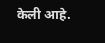केली आहे.